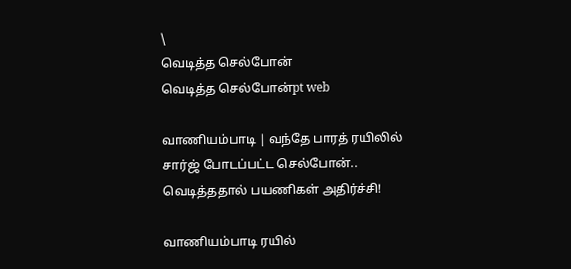\
வெடித்த செல்போன்
வெடித்த செல்போன்pt web

வாணியம்பாடி | வந்தே பாரத் ரயிலில் சார்ஜ் போடப்பட்ட செல்போன்.. வெடித்ததால் பயணிகள் அதிர்ச்சி!

வாணியம்பாடி ரயில்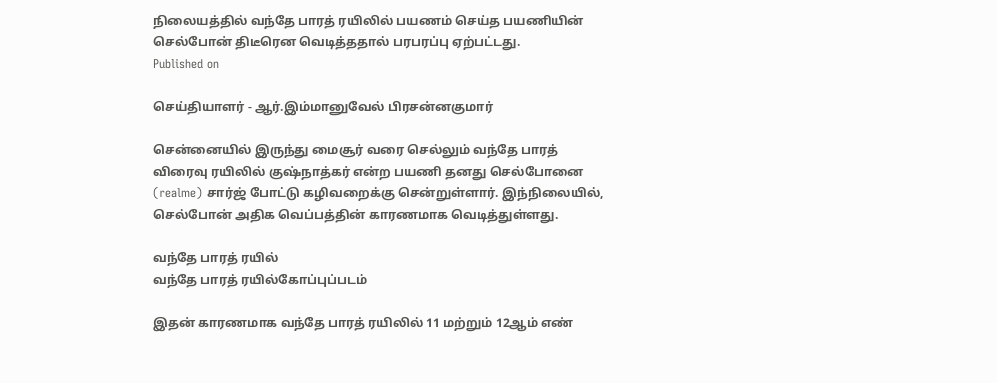நிலையத்தில் வந்தே பாரத் ரயிலில் பயணம் செய்த பயணியின் செல்போன் திடீரென வெடித்ததால் பரபரப்பு ஏற்பட்டது.
Published on

செய்தியாளர் - ஆர்.இம்மானுவேல் பிரசன்னகுமார்

சென்னையில் இருந்து மைசூர் வரை செல்லும் வந்தே பாரத் விரைவு ரயிலில் குஷ்நாத்கர் என்ற பயணி தனது செல்போனை (realme) சார்ஜ் போட்டு கழிவறைக்கு சென்றுள்ளார். இந்நிலையில், செல்போன் அதிக வெப்பத்தின் காரணமாக வெடித்துள்ளது.

வந்தே பாரத் ரயில்
வந்தே பாரத் ரயில்கோப்புப்படம்

இதன் காரணமாக வந்தே பாரத் ரயிலில் 11 மற்றும் 12ஆம் எண்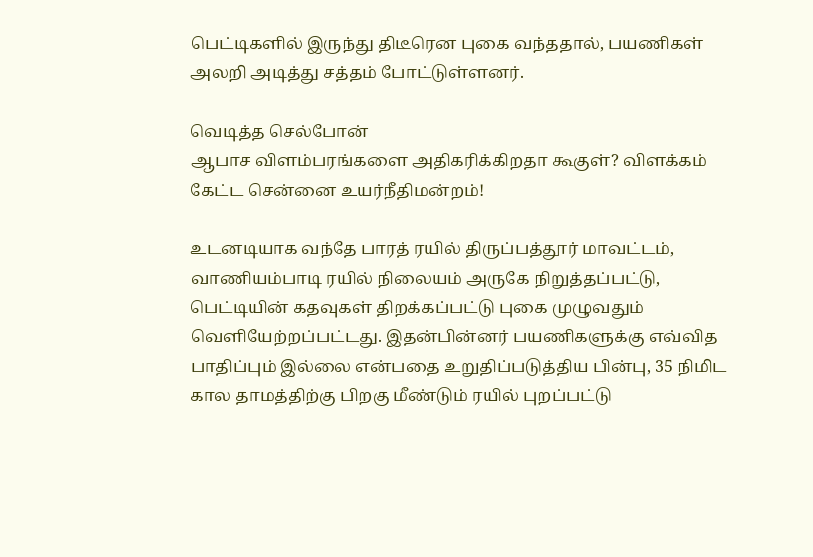பெட்டிகளில் இருந்து திடீரென புகை வந்ததால், பயணிகள் அலறி அடித்து சத்தம் போட்டுள்ளனர்.

வெடித்த செல்போன்
ஆபாச விளம்பரங்களை அதிகரிக்கிறதா கூகுள்? விளக்கம் கேட்ட சென்னை உயர்நீதிமன்றம்!

உடனடியாக வந்தே பாரத் ரயில் திருப்பத்தூர் மாவட்டம், வாணியம்பாடி ரயில் நிலையம் அருகே நிறுத்தப்பட்டு, பெட்டியின் கதவுகள் திறக்கப்பட்டு புகை முழுவதும் வெளியேற்றப்பட்டது. இதன்பின்னர் பயணிகளுக்கு எவ்வித பாதிப்பும் இல்லை என்பதை உறுதிப்படுத்திய பின்பு, 35 நிமிட கால தாமத்திற்கு பிறகு மீண்டும் ரயில் புறப்பட்டு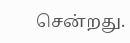சென்றது.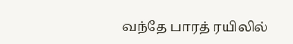வந்தே பாரத் ரயிலில்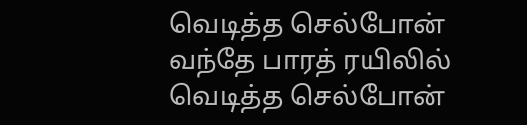வெடித்த செல்போன்
வந்தே பாரத் ரயிலில் வெடித்த செல்போன்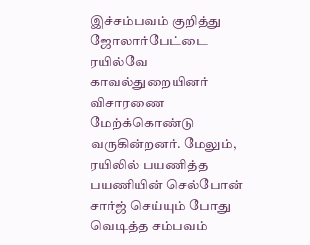இச்சம்பவம் குறித்து ஜோலார்பேட்டை ரயில்வே காவல்துறையினர் விசாரணை மேற்க்கொண்டு வருகின்றனர். மேலும், ரயிலில் பயணித்த பயணியின் செல்போன் சார்ஜ் செய்யும் போது வெடித்த சம்பவம்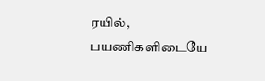ரயில், பயணிகளிடையே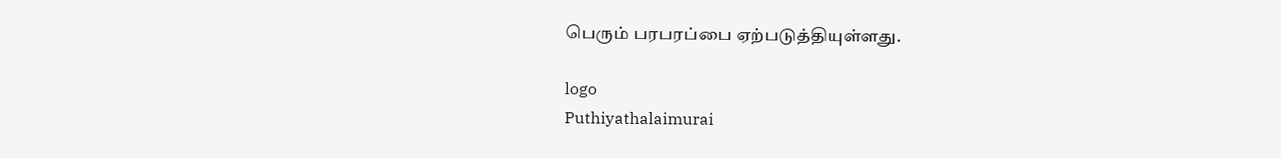பெரும் பரபரப்பை ஏற்படுத்தியுள்ளது.

logo
Puthiyathalaimurai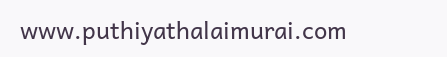www.puthiyathalaimurai.com